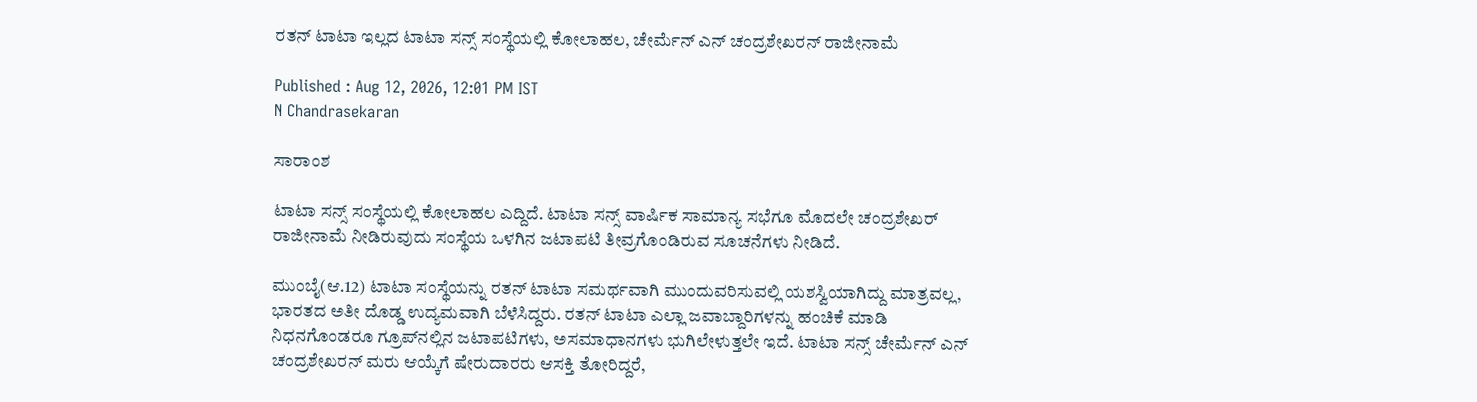ರತನ್ ಟಾಟಾ ಇಲ್ಲದ ಟಾಟಾ ಸನ್ಸ್ ಸಂಸ್ಥೆಯಲ್ಲಿ ಕೋಲಾಹಲ, ಚೇರ್ಮೆನ್ ಎನ್ ಚಂದ್ರಶೇಖರನ್ ರಾಜೀನಾಮೆ

Published : Aug 12, 2026, 12:01 PM IST
N Chandrasekaran

ಸಾರಾಂಶ

ಟಾಟಾ ಸನ್ಸ್ ಸಂಸ್ಥೆಯಲ್ಲಿ ಕೋಲಾಹಲ ಎದ್ದಿದೆ. ಟಾಟಾ ಸನ್ಸ್ ವಾರ್ಷಿಕ ಸಾಮಾನ್ಯ ಸಭೆಗೂ ಮೊದಲೇ ಚಂದ್ರಶೇಖರ್ ರಾಜೀನಾಮೆ ನೀಡಿರುವುದು ಸಂಸ್ಥೆಯ ಒಳಗಿನ ಜಟಾಪಟಿ ತೀವ್ರಗೊಂಡಿರುವ ಸೂಚನೆಗಳು ನೀಡಿದೆ.

ಮುಂಬೈ(ಆ.12) ಟಾಟಾ ಸಂಸ್ಥೆಯನ್ನು ರತನ್ ಟಾಟಾ ಸಮರ್ಥವಾಗಿ ಮುಂದುವರಿಸುವಲ್ಲಿ ಯಶಸ್ವಿಯಾಗಿದ್ದು ಮಾತ್ರವಲ್ಲ, ಭಾರತದ ಅತೀ ದೊಡ್ಡ ಉದ್ಯಮವಾಗಿ ಬೆಳೆಸಿದ್ದರು. ರತನ್ ಟಾಟಾ ಎಲ್ಲಾ ಜವಾಬ್ದಾರಿಗಳನ್ನು ಹಂಚಿಕೆ ಮಾಡಿ ನಿಧನಗೊಂಡರೂ ಗ್ರೂಪ್‌ನಲ್ಲಿನ ಜಟಾಪಟಿಗಳು, ಅಸಮಾಧಾನಗಳು ಭುಗಿಲೇಳುತ್ತಲೇ ಇದೆ. ಟಾಟಾ ಸನ್ಸ್ ಚೇರ್ಮೆನ್ ಎನ್ ಚಂದ್ರಶೇಖರನ್ ಮರು ಆಯ್ಕೆಗೆ ಷೇರುದಾರರು ಆಸಕ್ತಿ ತೋರಿದ್ದರೆ,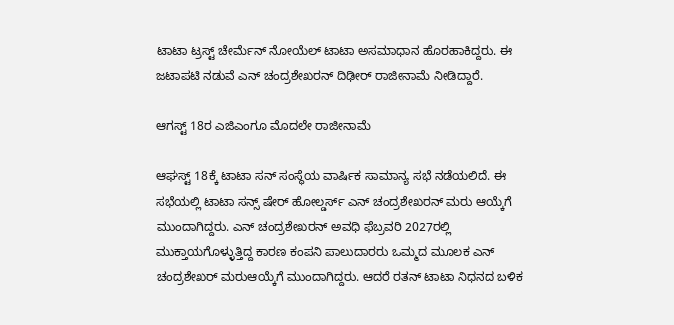ಟಾಟಾ ಟ್ರಸ್ಟ್ ಚೇರ್ಮೆನ್ ನೋಯೆಲ್ ಟಾಟಾ ಅಸಮಾಧಾನ ಹೊರಹಾಕಿದ್ದರು. ಈ ಜಟಾಪಟಿ ನಡುವೆ ಎನ್ ಚಂದ್ರಶೇಖರನ್ ದಿಢೀರ್ ರಾಜೀನಾಮೆ ನೀಡಿದ್ದಾರೆ.

ಆಗಸ್ಟ್ 18ರ ಎಜಿಎಂಗೂ ಮೊದಲೇ ರಾಜೀನಾಮೆ

ಆಘಸ್ಟ್ 18ಕ್ಕೆ ಟಾಟಾ ಸನ್ ಸಂಸ್ಥೆಯ ವಾರ್ಷಿಕ ಸಾಮಾನ್ಯ ಸಭೆ ನಡೆಯಲಿದೆ. ಈ ಸಭೆಯಲ್ಲಿ ಟಾಟಾ ಸನ್ಸ್ ಷೇರ್ ಹೋಲ್ಡರ್ಸ್ ಎನ್ ಚಂದ್ರಶೇಖರನ್ ಮರು ಆಯ್ಕೆಗೆ ಮುಂದಾಗಿದ್ದರು. ಎನ್ ಚಂದ್ರಶೇಖರನ್ ಅವಧಿ ಫೆಬ್ರವರಿ 2027ರಲ್ಲಿ ಮುಕ್ತಾಯಗೊಳ್ಳುತ್ತಿದ್ದ ಕಾರಣ ಕಂಪನಿ ಪಾಲುದಾರರು ಒಮ್ಮದ ಮೂಲಕ ಎನ್ ಚಂದ್ರಶೇಖರ್ ಮರುಆಯ್ಕೆಗೆ ಮುಂದಾಗಿದ್ದರು. ಆದರೆ ರತನ್ ಟಾಟಾ ನಿಧನದ ಬಳಿಕ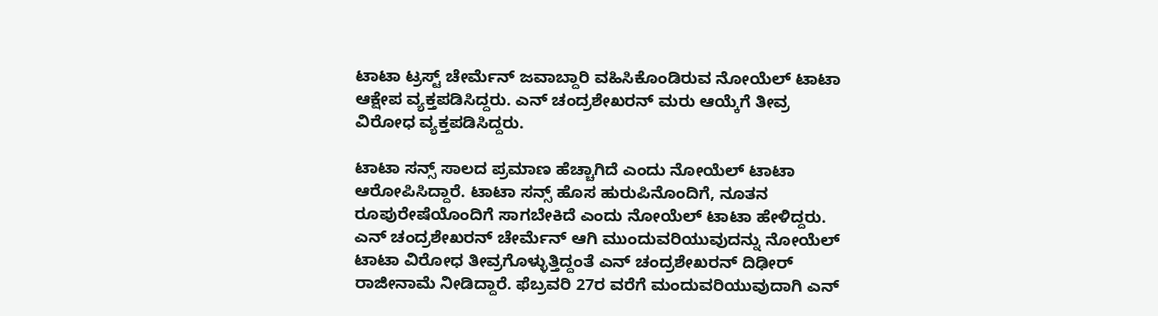ಟಾಟಾ ಟ್ರಸ್ಟ್ ಚೇರ್ಮೆನ್ ಜವಾಬ್ದಾರಿ ವಹಿಸಿಕೊಂಡಿರುವ ನೋಯೆಲ್ ಟಾಟಾ ಆಕ್ಷೇಪ ವ್ಯಕ್ತಪಡಿಸಿದ್ದರು. ಎನ್ ಚಂದ್ರಶೇಖರನ್ ಮರು ಆಯ್ಕೆಗೆ ತೀವ್ರ ವಿರೋಧ ವ್ಯಕ್ತಪಡಿಸಿದ್ದರು.

ಟಾಟಾ ಸನ್ಸ್ ಸಾಲದ ಪ್ರಮಾಣ ಹೆಚ್ಚಾಗಿದೆ ಎಂದು ನೋಯೆಲ್ ಟಾಟಾ ಆರೋಪಿಸಿದ್ದಾರೆ. ಟಾಟಾ ಸನ್ಸ್ ಹೊಸ ಹುರುಪಿನೊಂದಿಗೆ, ನೂತನ ರೂಪುರೇಷೆಯೊಂದಿಗೆ ಸಾಗಬೇಕಿದೆ ಎಂದು ನೋಯೆಲ್ ಟಾಟಾ ಹೇಳಿದ್ದರು. ಎನ್ ಚಂದ್ರಶೇಖರನ್ ಚೇರ್ಮೆನ್ ಆಗಿ ಮುಂದುವರಿಯುವುದನ್ನು ನೋಯೆಲ್ ಟಾಟಾ ವಿರೋಧ ತೀವ್ರಗೊಳ್ಳುತ್ತಿದ್ದಂತೆ ಎನ್ ಚಂದ್ರಶೇಖರನ್ ದಿಢೀರ್ ರಾಜೀನಾಮೆ ನೀಡಿದ್ದಾರೆ. ಫೆಬ್ರವರಿ 27ರ ವರೆಗೆ ಮಂದುವರಿಯುವುದಾಗಿ ಎನ್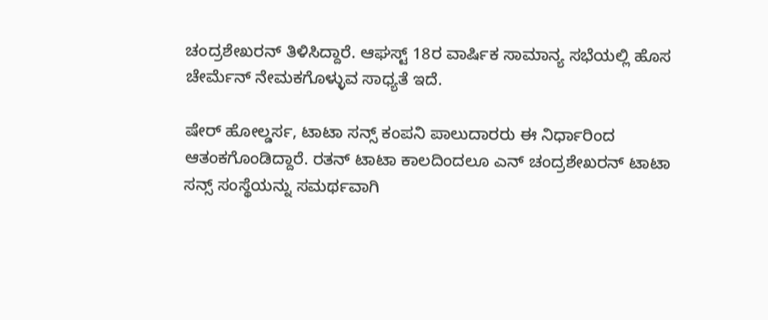ಚಂದ್ರಶೇಖರನ್ ತಿಳಿಸಿದ್ದಾರೆ. ಆಘಸ್ಟ್ 18ರ ವಾರ್ಷಿಕ ಸಾಮಾನ್ಯ ಸಭೆಯಲ್ಲಿ ಹೊಸ ಚೇರ್ಮೆನ್ ನೇಮಕಗೊಳ್ಳುವ ಸಾಧ್ಯತೆ ಇದೆ.

ಷೇರ್ ಹೋಲ್ಡರ್ಸ, ಟಾಟಾ ಸನ್ಸ್ ಕಂಪನಿ ಪಾಲುದಾರರು ಈ ನಿರ್ಧಾರಿಂದ ಆತಂಕಗೊಂಡಿದ್ದಾರೆ. ರತನ್ ಟಾಟಾ ಕಾಲದಿಂದಲೂ ಎನ್ ಚಂದ್ರಶೇಖರನ್ ಟಾಟಾ ಸನ್ಸ್ ಸಂಸ್ಥೆಯನ್ನು ಸಮರ್ಥವಾಗಿ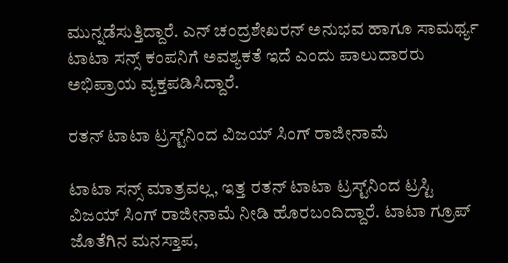ಮುನ್ನಡೆಸುತ್ತಿದ್ದಾರೆ. ಎನ್ ಚಂದ್ರಶೇಖರನ್ ಅನುಭವ ಹಾಗೂ ಸಾಮರ್ಥ್ಯ ಟಾಟಾ ಸನ್ಸ್ ಕಂಪನಿಗೆ ಅವಶ್ಯಕತೆ ಇದೆ ಎಂದು ಪಾಲುದಾರರು ಅಭಿಪ್ರಾಯ ವ್ಯಕ್ತಪಡಿಸಿದ್ದಾರೆ.

ರತನ್ ಟಾಟಾ ಟ್ರಸ್ಟ್‌ನಿಂದ ವಿಜಯ್ ಸಿಂಗ್ ರಾಜೀನಾಮೆ

ಟಾಟಾ ಸನ್ಸ್ ಮಾತ್ರವಲ್ಲ, ಇತ್ತ ರತನ್ ಟಾಟಾ ಟ್ರಸ್ಟ್‌ನಿಂದ ಟ್ರಸ್ಟಿ ವಿಜಯ್ ಸಿಂಗ್ ರಾಜೀನಾಮೆ ನೀಡಿ ಹೊರಬಂದಿದ್ದಾರೆ. ಟಾಟಾ ಗ್ರೂಪ್ ಜೊತೆಗಿನ ಮನಸ್ತಾಪ,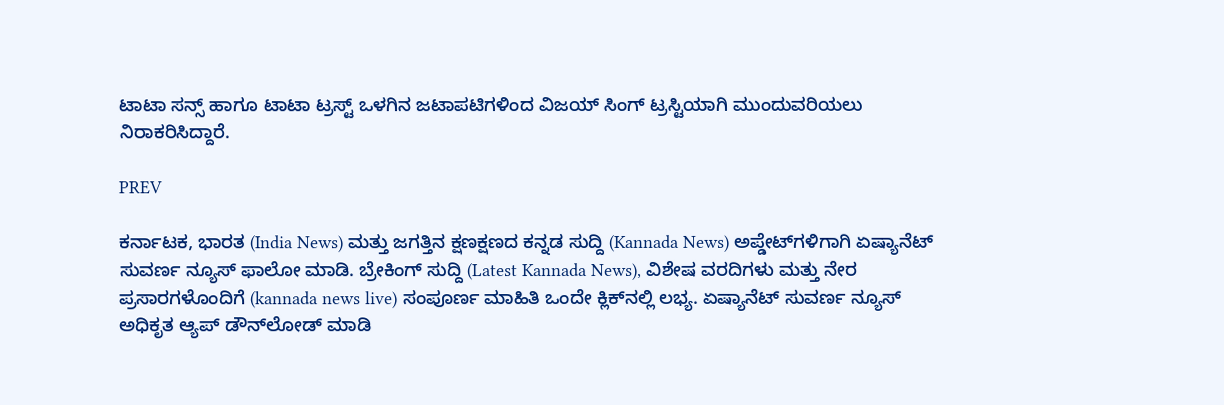ಟಾಟಾ ಸನ್ಸ್ ಹಾಗೂ ಟಾಟಾ ಟ್ರಸ್ಟ್ ಒಳಗಿನ ಜಟಾಪಟಿಗಳಿಂದ ವಿಜಯ್ ಸಿಂಗ್ ಟ್ರಸ್ಟಿಯಾಗಿ ಮುಂದುವರಿಯಲು ನಿರಾಕರಿಸಿದ್ದಾರೆ.

PREV

ಕರ್ನಾಟಕ, ಭಾರತ (India News) ಮತ್ತು ಜಗತ್ತಿನ ಕ್ಷಣಕ್ಷಣದ ಕನ್ನಡ ಸುದ್ದಿ (Kannada News) ಅಪ್ಡೇಟ್‌ಗಳಿಗಾಗಿ ಏಷ್ಯಾನೆಟ್ ಸುವರ್ಣ ನ್ಯೂಸ್‌ ಫಾಲೋ ಮಾಡಿ. ಬ್ರೇಕಿಂಗ್ ಸುದ್ದಿ (Latest Kannada News), ವಿಶೇಷ ವರದಿಗಳು ಮತ್ತು ನೇರ ಪ್ರಸಾರಗಳೊಂದಿಗೆ (kannada news live) ಸಂಪೂರ್ಣ ಮಾಹಿತಿ ಒಂದೇ ಕ್ಲಿಕ್‌ನಲ್ಲಿ ಲಭ್ಯ. ಏಷ್ಯಾನೆಟ್ ಸುವರ್ಣ ನ್ಯೂಸ್ ಅಧಿಕೃತ ಆ್ಯಪ್ ಡೌನ್‌ಲೋಡ್ ಮಾಡಿ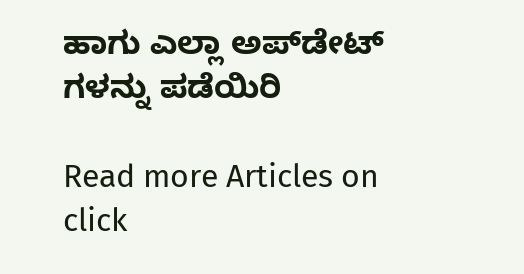ಹಾಗು ಎಲ್ಲಾ ಅಪ್‌ಡೇಟ್ ಗಳನ್ನು ಪಡೆಯಿರಿ

Read more Articles on
click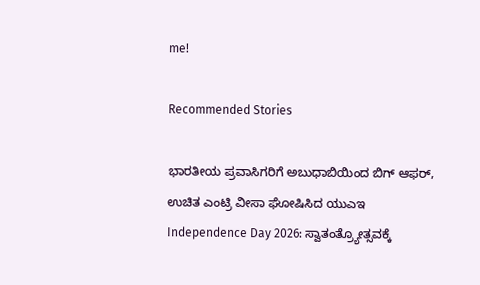me!

Recommended Stories

ಭಾರತೀಯ ಪ್ರವಾಸಿಗರಿಗೆ ಅಬುಧಾಬಿಯಿಂದ ಬಿಗ್ ಆಫರ್, ಉಚಿತ ಎಂಟ್ರಿ ವೀಸಾ ಘೋಷಿಸಿದ ಯುಎಇ
Independence Day 2026: ಸ್ವಾತಂತ್ರ್ಯೋತ್ಸವಕ್ಕೆ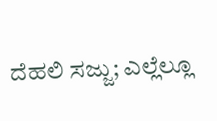ದೆಹಲಿ ಸಜ್ಜು; ಎಲ್ಲೆಲ್ಲೂ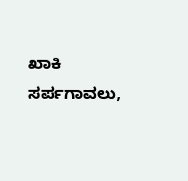ಖಾಕಿ ಸರ್ಪಗಾವಲು,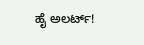ಹೈ ಅಲರ್ಟ್!